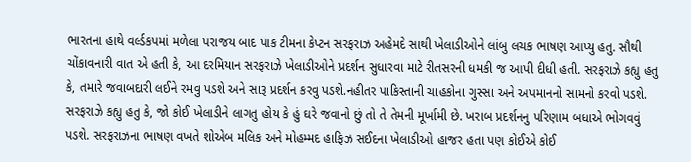ભારતના હાથે વર્લ્ડકપમાં મળેલા પરાજય બાદ પાક ટીમના કેપ્ટન સરફરાઝ અહેમદે સાથી ખેલાડીઓને લાંબુ લચક ભાષણ આપ્યુ હતુ. સૌથી ચોંકાવનારી વાત એ હતી કે, આ દરમિયાન સરફરાઝે ખેલાડીઓને પ્રદર્શન સુધારવા માટે રીતસરની ધમકી જ આપી દીધી હતી. સરફરાઝે કહ્યુ હતુ કે, તમારે જવાબદારી લઈને રમવુ પડશે અને સારૂ પ્રદર્શન કરવુ પડશે.નહીતર પાકિસ્તાની ચાહકોના ગુસ્સા અને અપમાનનો સામનો કરવો પડશે.
સરફરાઝે કહ્યુ હતુ કે, જો કોઈ ખેલાડીને લાગતુ હોય કે હું ઘરે જવાનો છું તો તે તેમની મૂર્ખામી છે. ખરાબ પ્રદર્શનનુ પરિણામ બધાએ ભોગવવું પડશે. સરફરાઝના ભાષણ વખતે શોએબ મલિક અને મોહમ્મદ હાફિઝ સઈદના ખેલાડીઓ હાજર હતા પણ કોઈએ કોઈ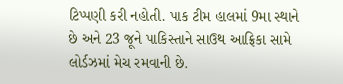ટિપ્પણી કરી નહોતી. પાક ટીમ હાલમાં 9મા સ્થાને છે અને 23 જૂને પાકિસ્તાને સાઉથ આફ્રિકા સામે લોર્ડઝમાં મેચ રમવાની છે.